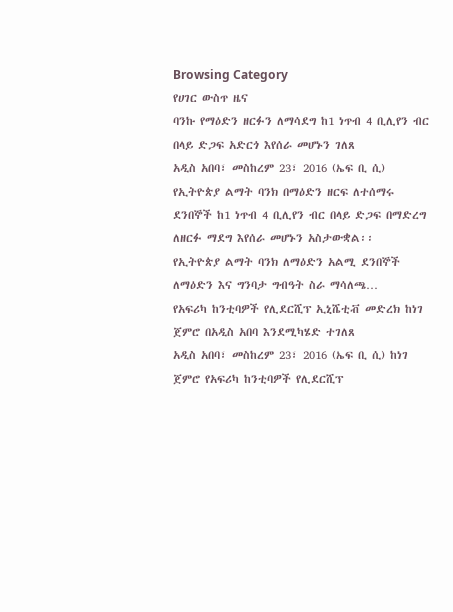Browsing Category
የሀገር ውስጥ ዜና
ባንኩ የማዕድን ዘርፉን ለማሳደግ ከ1 ነጥብ 4 ቢሊየን ብር በላይ ድጋፍ አድርጎ እየሰራ መሆኑን ገለጸ
አዲስ አበባ፣ መስከረም 23፣ 2016 (ኤፍ ቢ ሲ) የኢትዮጵያ ልማት ባንክ በማዕድን ዘርፍ ለተሰማሩ ደንበኞች ከ1 ነጥብ 4 ቢሊየን ብር በላይ ድጋፍ በማድረግ ለዘርፉ ማደግ እየሰራ መሆኑን አስታውቋል፡፡
የኢትዮጵያ ልማት ባንክ ለማዕድን አልሚ ደንበኞች ለማዕድን እና ግንባታ ግብዓት ስራ ማሳለጫ…
የአፍሪካ ከንቲባዎች የሊደርሺፕ ኢኒሼቲቭ መድረክ ከነገ ጀምሮ በአዲስ አበባ እንደሚካሄድ ተገለጸ
አዲስ አበባ፣ መስከረም 23፣ 2016 (ኤፍ ቢ ሲ) ከነገ ጀምሮ የአፍሪካ ከንቲባዎች የሊደርሺፕ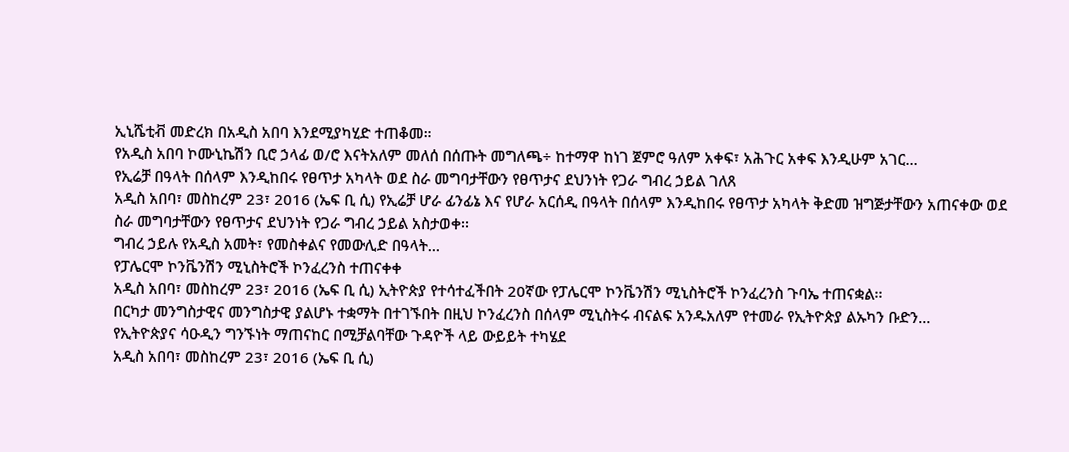ኢኒሼቲቭ መድረክ በአዲስ አበባ እንደሚያካሂድ ተጠቆመ።
የአዲስ አበባ ኮሙኒኬሽን ቢሮ ኃላፊ ወ/ሮ እናትአለም መለሰ በሰጡት መግለጫ÷ ከተማዋ ከነገ ጀምሮ ዓለም አቀፍ፣ አሕጉር አቀፍ እንዲሁም አገር…
የኢሬቻ በዓላት በሰላም እንዲከበሩ የፀጥታ አካላት ወደ ስራ መግባታቸውን የፀጥታና ደህንነት የጋራ ግብረ ኃይል ገለጸ
አዲስ አበባ፣ መስከረም 23፣ 2016 (ኤፍ ቢ ሲ) የኢሬቻ ሆራ ፊንፊኔ እና የሆራ አርሰዲ በዓላት በሰላም እንዲከበሩ የፀጥታ አካላት ቅድመ ዝግጅታቸውን አጠናቀው ወደ ስራ መግባታቸውን የፀጥታና ደህንነት የጋራ ግብረ ኃይል አስታወቀ፡፡
ግብረ ኃይሉ የአዲስ አመት፣ የመስቀልና የመውሊድ በዓላት…
የፓሌርሞ ኮንቬንሽን ሚኒስትሮች ኮንፈረንስ ተጠናቀቀ
አዲስ አበባ፣ መስከረም 23፣ 2016 (ኤፍ ቢ ሲ) ኢትዮጵያ የተሳተፈችበት 20ኛው የፓሌርሞ ኮንቬንሽን ሚኒስትሮች ኮንፈረንስ ጉባኤ ተጠናቋል፡፡
በርካታ መንግስታዊና መንግስታዊ ያልሆኑ ተቋማት በተገኙበት በዚህ ኮንፈረንስ በሰላም ሚኒስትሩ ብናልፍ አንዱአለም የተመራ የኢትዮጵያ ልኡካን ቡድን…
የኢትዮጵያና ሳዑዲን ግንኙነት ማጠናከር በሚቻልባቸው ጉዳዮች ላይ ውይይት ተካሄደ
አዲስ አበባ፣ መስከረም 23፣ 2016 (ኤፍ ቢ ሲ)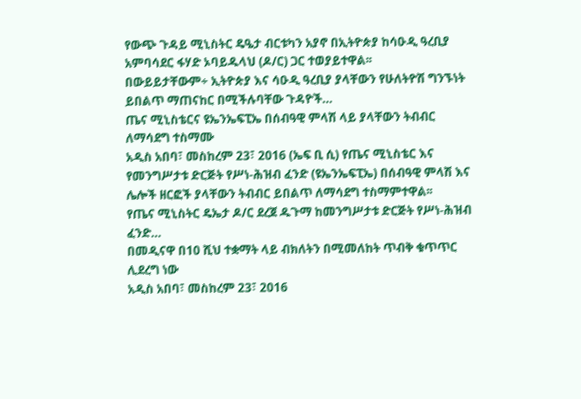የውጭ ጉዳይ ሚኒስትር ዴዔታ ብርቱካን አያኖ በኢትዮጵያ ከሳዑዲ ዓረቢያ አምባሳደር ፋሃድ ኦባይዱላህ (ዶ/ር) ጋር ተወያይተዋል፡፡
በውይይታቸውም÷ ኢትዮጵያ እና ሳዑዲ ዓረቢያ ያላቸውን የሁለትዮሽ ግንኙነት ይበልጥ ማጠናከር በሚችሉባቸው ጉዳዮች…
ጤና ሚኒስቴርና ዩኤንኤፍፒኤ በሰብዓዊ ምላሽ ላይ ያላቸውን ትብብር ለማሳደግ ተስማሙ
አዲስ አበባ፣ መስከረም 23፣ 2016 (ኤፍ ቢ ሲ) የጤና ሚኒስቴር እና የመንግሥታቱ ድርጅት የሥነ-ሕዝብ ፈንድ (ዩኤንኤፍፒኤ) በሰብዓዊ ምላሽ እና ሌሎች ዘርፎች ያላቸውን ትብብር ይበልጥ ለማሳደግ ተስማምተዋል፡፡
የጤና ሚኒስትር ዴኤታ ዶ/ር ደረጀ ዱጉማ ከመንግሥታቱ ድርጅት የሥነ-ሕዝብ ፈንድ…
በመዲናዋ በ10 ሺህ ተቋማት ላይ ብክለትን በሚመለከት ጥብቅ ቁጥጥር ሊደረግ ነው
አዲስ አበባ፣ መስከረም 23፣ 2016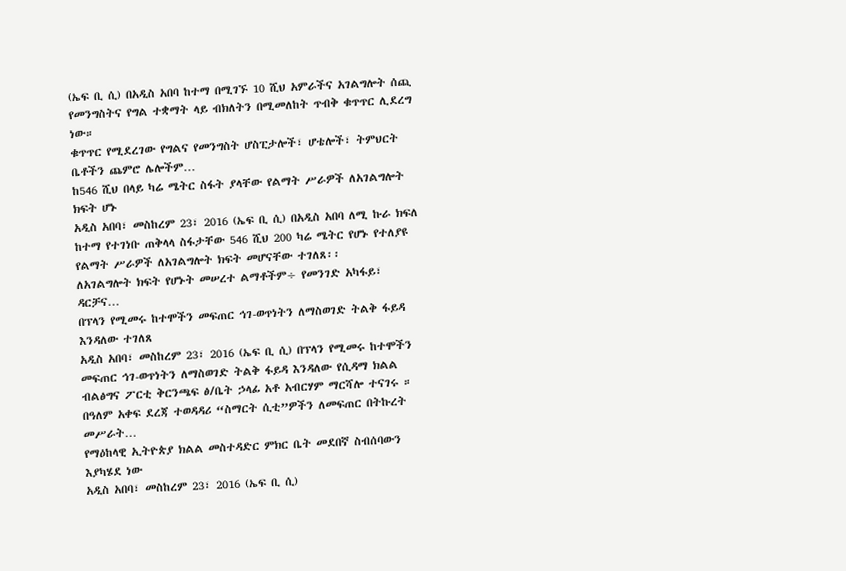(ኤፍ ቢ ሲ) በአዲስ አበባ ከተማ በሚገኙ 10 ሺህ አምራችና አገልግሎት ሰጪ የመንግስትና የግል ተቋማት ላይ ብክለትን በሚመለከት ጥብቅ ቁጥጥር ሊደረግ ነው።
ቁጥጥር የሚደረገው የግልና የመንግስት ሆስፒታሎች፣ ሆቴሎች፣ ትምህርት ቤቶችን ጨምሮ ሌሎችም…
ከ546 ሺህ በላይ ካሬ ሜትር ስፋት ያላቸው የልማት ሥራዎች ለአገልግሎት ክፍት ሆኑ
አዲስ አበባ፣ መስከረም 23፣ 2016 (ኤፍ ቢ ሲ) በአዲስ አበባ ለሚ ኩራ ክፍለ ከተማ የተገነቡ ጠቅላላ ስፋታቸው 546 ሺህ 200 ካሬ ሜትር የሆኑ የተለያዩ የልማት ሥራዎች ለአገልግሎት ክፍት መሆናቸው ተገለጸ፡፡
ለአገልግሎት ክፍት የሆኑት መሠረተ ልማቶችም÷ የመንገድ አካፋይ፣ ዳርቻና…
በፕላን የሚመሩ ከተሞችን መፍጠር ኅገ-ወጥነትን ለማስወገድ ትልቅ ፋይዳ እንዳለው ተገለጸ
አዲስ አበባ፣ መስከረም 23፣ 2016 (ኤፍ ቢ ሲ) በፕላን የሚመሩ ከተሞችን መፍጠር ኅገ-ወጥነትን ለማስወገድ ትልቅ ፋይዳ እንዳለው የሲዳማ ክልል ብልፅግና ፖርቲ ቅርንጫፍ ፅ/ቤት ኃላፊ አቶ አብርሃም ማርሻሎ ተናገሩ ።
በዓለም አቀፍ ደረጃ ተወዳዳሪ “ስማርት ሲቲ”ዎችን ለመፍጠር በትኩረት መሥራት…
የማዕከላዊ ኢትዮጵያ ክልል መስተዳድር ምክር ቤት መደበኛ ስብሰባውን እያካሄደ ነው
አዲስ አበባ፣ መስከረም 23፣ 2016 (ኤፍ ቢ ሲ)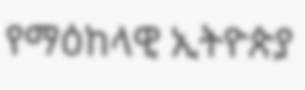የማዕከላዊ ኢትዮጵያ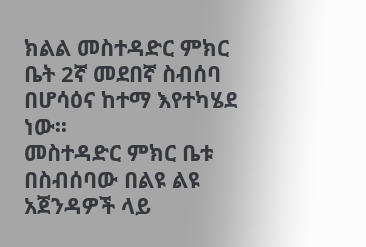ክልል መስተዳድር ምክር ቤት 2ኛ መደበኛ ስብሰባ በሆሳዕና ከተማ እየተካሄደ ነው፡፡
መስተዳድር ምክር ቤቱ በስብሰባው በልዩ ልዩ አጀንዳዎች ላይ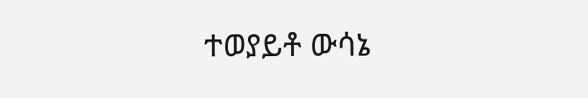ተወያይቶ ውሳኔ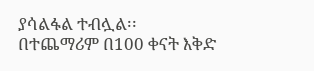ያሳልፋል ተብሏል፡፡
በተጨማሪም በ100 ቀናት እቅድ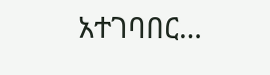አተገባበር…